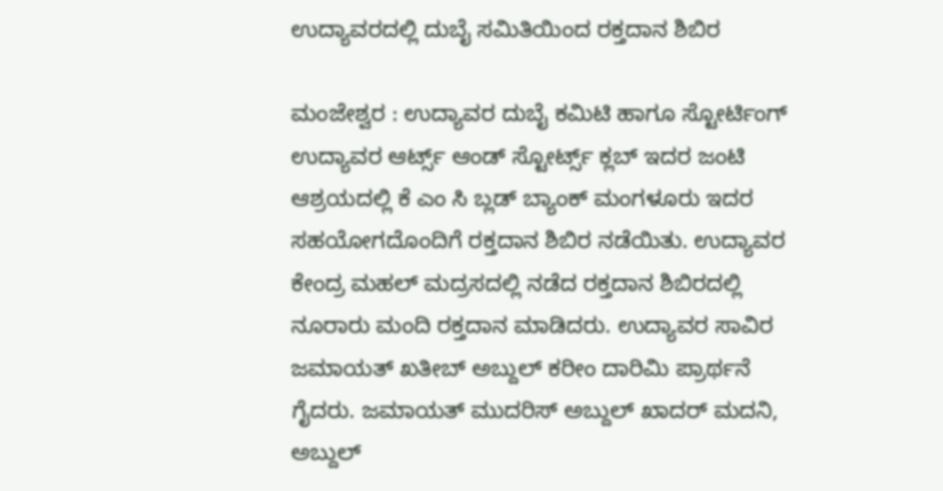ಉದ್ಯಾವರದಲ್ಲಿ ದುಬೈ ಸಮಿತಿಯಿಂದ ರಕ್ತದಾನ ಶಿಬಿರ

ಮಂಜೇಶ್ವರ : ಉದ್ಯಾವರ ದುಬೈ ಕಮಿಟಿ ಹಾಗೂ ಸ್ಟೋರ್ಟಿಂಗ್ ಉದ್ಯಾವರ ಆರ್ಟ್ಸ್ ಆಂಡ್ ಸ್ಟೋರ್ಟ್ಸ್ ಕ್ಲಬ್ ಇದರ ಜಂಟಿ ಆಶ್ರಯದಲ್ಲಿ ಕೆ ಎಂ ಸಿ ಬ್ಲಡ್ ಬ್ಯಾಂಕ್ ಮಂಗಳೂರು ಇದರ ಸಹಯೋಗದೊಂದಿಗೆ ರಕ್ತದಾನ ಶಿಬಿರ ನಡೆಯಿತು. ಉದ್ಯಾವರ ಕೇಂದ್ರ ಮಹಲ್ ಮದ್ರಸದಲ್ಲಿ ನಡೆದ ರಕ್ತದಾನ ಶಿಬಿರದಲ್ಲಿ ನೂರಾರು ಮಂದಿ ರಕ್ತದಾನ ಮಾಡಿದರು. ಉದ್ಯಾವರ ಸಾವಿರ ಜಮಾಯತ್ ಖತೀಬ್ ಅಬ್ದುಲ್ ಕರೀಂ ದಾರಿಮಿ ಪ್ರಾರ್ಥನೆ ಗೈದರು. ಜಮಾಯತ್ ಮುದರಿಸ್ ಅಬ್ದುಲ್ ಖಾದರ್ ಮದನಿ, ಅಬ್ದುಲ್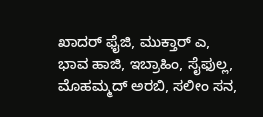ಖಾದರ್ ಫೈಜಿ, ಮುಕ್ತಾರ್ ಎ, ಭಾವ ಹಾಜಿ, ಇಬ್ರಾಹಿಂ, ಸೈಫುಲ್ಲ, ಮೊಹಮ್ಮದ್ ಅರಬಿ, ಸಲೀಂ ಸನ,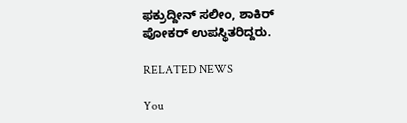ಫಕ್ರುದ್ದೀನ್ ಸಲೀಂ, ಶಾಕಿರ್ ಪೋಕರ್ ಉಪಸ್ಥಿತರಿದ್ದರು.

RELATED NEWS

You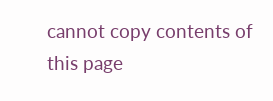cannot copy contents of this page